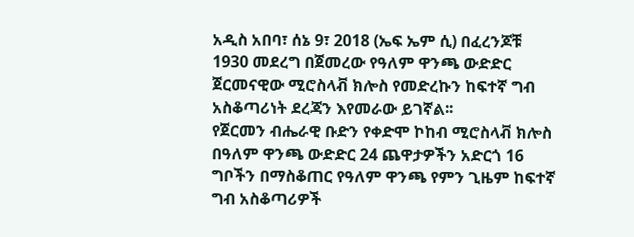አዲስ አበባ፣ ሰኔ 9፣ 2018 (ኤፍ ኤም ሲ) በፈረንጆቹ 1930 መደረግ በጀመረው የዓለም ዋንጫ ውድድር ጀርመናዊው ሚሮስላቭ ክሎስ የመድረኩን ከፍተኛ ግብ አስቆጣሪነት ደረጃን እየመራው ይገኛል፡፡
የጀርመን ብሔራዊ ቡድን የቀድሞ ኮከብ ሚሮስላቭ ክሎስ በዓለም ዋንጫ ውድድር 24 ጨዋታዎችን አድርጎ 16 ግቦችን በማስቆጠር የዓለም ዋንጫ የምን ጊዜም ከፍተኛ ግብ አስቆጣሪዎች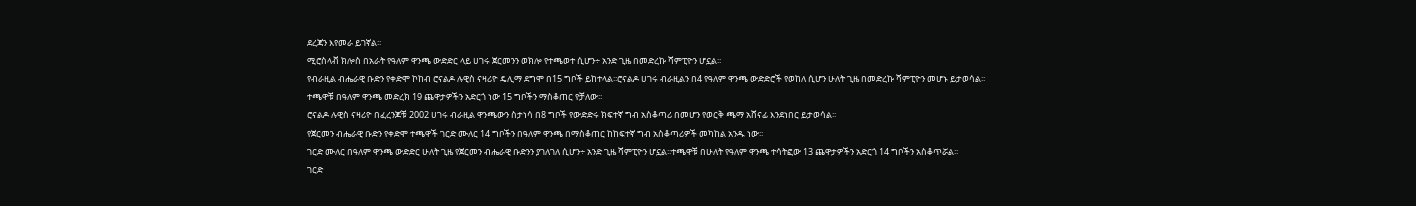ደረጃን እየመራ ይገኛል፡፡
ሚሮስላቭ ክሎስ በአራት የዓለም ዋንጫ ውድድር ላይ ሀገሩ ጀርመንን ወክሎ የተጫወተ ሲሆን÷ አንድ ጊዜ በመድረኩ ሻምፒዮን ሆኗል፡፡
የብራዚል ብሔራዊ ቡድን የቀድሞ ኮከብ ሮናልዶ ሉዊስ ናዛሪዮ ዴሊማ ደግሞ በ15 ግቦች ይከተላል፡፡ሮናልዶ ሀገሩ ብራዚልን በ4 የዓለም ዋንጫ ውድድሮች የወከለ ሲሆን ሁለት ጊዜ በመድረኩ ሻምፒዮን መሆኑ ይታወሳል፡፡
ተጫዋቹ በዓለም ዋንጫ መድረክ 19 ጨዋታዎችን አድርጎ ነው 15 ግቦችን ማስቆጠር የቻለው፡፡
ሮናልዶ ሉዊስ ናዛሪዮ በፈረንጆቹ 2002 ሀገሩ ብራዚል ዋንጫውን ስታነሳ በ8 ግቦች የውድድሩ ክፍተኛ ግብ አስቆጣሪ በመሆን የወርቅ ጫማ አሸናፊ እንደነበር ይታወሳል፡፡
የጀርመን ብሔራዊ ቡድን የቀድሞ ተጫዋች ገርድ ሙለር 14 ግቦችን በዓለም ዋንጫ በማስቆጠር ከከፍተኛ ግብ አስቆጣሪዎች መካከል አንዱ ነው፡፡
ገርድ ሙለር በዓለም ዋንጫ ውድድር ሁለት ጊዜ የጀርመን ብሔራዊ ቡድንን ያገለገለ ሲሆን÷ አንድ ጊዜ ሻምፒዮን ሆኗል፡፡ተጫዋቹ በሁለት የዓለም ዋንጫ ተሳትፎው 13 ጨዋታዎችን አድርጎ 14 ግቦችን አስቆጥሯል፡፡
ገርድ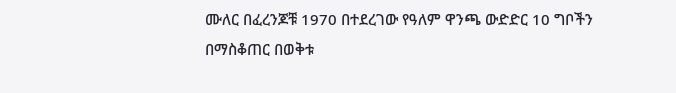ሙለር በፈረንጆቹ 1970 በተደረገው የዓለም ዋንጫ ውድድር 10 ግቦችን በማስቆጠር በወቅቱ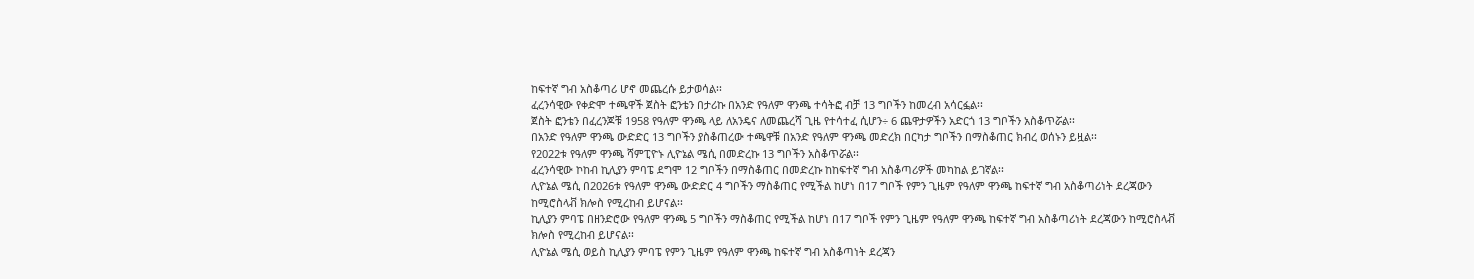ከፍተኛ ግብ አስቆጣሪ ሆኖ መጨረሱ ይታወሳል፡፡
ፈረንሳዊው የቀድሞ ተጫዋች ጀስት ፎንቴን በታሪኩ በአንድ የዓለም ዋንጫ ተሳትፎ ብቻ 13 ግቦችን ከመረብ አሳርፏል፡፡
ጀስት ፎንቴን በፈረንጆቹ 1958 የዓለም ዋንጫ ላይ ለአንዴና ለመጨረሻ ጊዜ የተሳተፈ ሲሆን÷ 6 ጨዋታዎችን አድርጎ 13 ግቦችን አስቆጥሯል፡፡
በአንድ የዓለም ዋንጫ ውድድር 13 ግቦችን ያስቆጠረው ተጫዋቹ በአንድ የዓለም ዋንጫ መድረክ በርካታ ግቦችን በማስቆጠር ክብረ ወሰኑን ይዟል፡፡
የ2022ቱ የዓለም ዋንጫ ሻምፒዮኑ ሊዮኔል ሜሲ በመድረኩ 13 ግቦችን አስቆጥሯል፡፡
ፈረንሳዊው ኮከብ ኪሊያን ምባፔ ደግሞ 12 ግቦችን በማስቆጠር በመድረኩ ከከፍተኛ ግብ አስቆጣሪዎች መካከል ይገኛል፡፡
ሊዮኔል ሜሲ በ2026ቱ የዓለም ዋንጫ ውድድር 4 ግቦችን ማስቆጠር የሚችል ከሆነ በ17 ግቦች የምን ጊዜም የዓለም ዋንጫ ከፍተኛ ግብ አስቆጣሪነት ደረጃውን ከሚሮስላቭ ክሎስ የሚረከብ ይሆናል፡፡
ኪሊያን ምባፔ በዘንድሮው የዓለም ዋንጫ 5 ግቦችን ማስቆጠር የሚችል ከሆነ በ17 ግቦች የምን ጊዜም የዓለም ዋንጫ ከፍተኛ ግብ አስቆጣሪነት ደረጃውን ከሚሮስላቭ ክሎስ የሚረከብ ይሆናል፡፡
ሊዮኔል ሜሲ ወይስ ኪሊያን ምባፔ የምን ጊዜም የዓለም ዋንጫ ከፍተኛ ግብ አስቆጣነት ደረጃን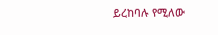ይረከባሉ የሚለው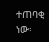ተጠባቂ ነው፡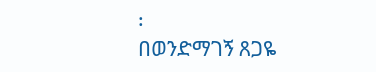፡
በወንድማገኝ ጸጋዬ